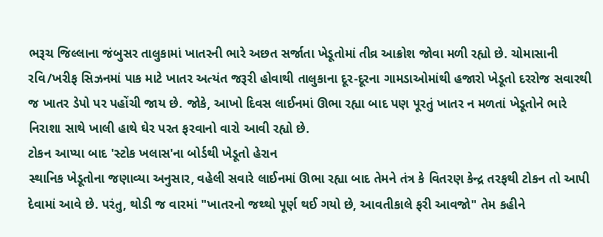ભરૂચ જિલ્લાના જંબુસર તાલુકામાં ખાતરની ભારે અછત સર્જાતા ખેડૂતોમાં તીવ્ર આક્રોશ જોવા મળી રહ્યો છે. ચોમાસાની રવિ/ખરીફ સિઝનમાં પાક માટે ખાતર અત્યંત જરૂરી હોવાથી તાલુકાના દૂર-દૂરના ગામડાઓમાંથી હજારો ખેડૂતો દરરોજ સવારથી જ ખાતર ડેપો પર પહોંચી જાય છે. જોકે, આખો દિવસ લાઈનમાં ઊભા રહ્યા બાદ પણ પૂરતું ખાતર ન મળતાં ખેડૂતોને ભારે નિરાશા સાથે ખાલી હાથે ઘેર પરત ફરવાનો વારો આવી રહ્યો છે.
ટોકન આપ્યા બાદ 'સ્ટોક ખલાસ'ના બોર્ડથી ખેડૂતો હેરાન
સ્થાનિક ખેડૂતોના જણાવ્યા અનુસાર, વહેલી સવારે લાઈનમાં ઊભા રહ્યા બાદ તેમને તંત્ર કે વિતરણ કેન્દ્ર તરફથી ટોકન તો આપી દેવામાં આવે છે. પરંતુ, થોડી જ વારમાં "ખાતરનો જથ્થો પૂર્ણ થઈ ગયો છે, આવતીકાલે ફરી આવજો" તેમ કહીને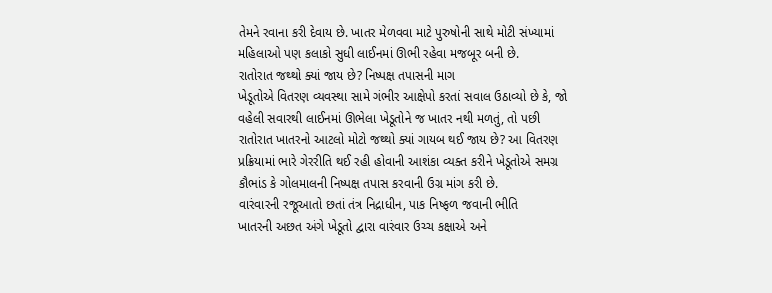તેમને રવાના કરી દેવાય છે. ખાતર મેળવવા માટે પુરુષોની સાથે મોટી સંખ્યામાં મહિલાઓ પણ કલાકો સુધી લાઈનમાં ઊભી રહેવા મજબૂર બની છે.
રાતોરાત જથ્થો ક્યાં જાય છે? નિષ્પક્ષ તપાસની માગ
ખેડૂતોએ વિતરણ વ્યવસ્થા સામે ગંભીર આક્ષેપો કરતાં સવાલ ઉઠાવ્યો છે કે, જો વહેલી સવારથી લાઈનમાં ઊભેલા ખેડૂતોને જ ખાતર નથી મળતું, તો પછી રાતોરાત ખાતરનો આટલો મોટો જથ્થો ક્યાં ગાયબ થઈ જાય છે? આ વિતરણ પ્રક્રિયામાં ભારે ગેરરીતિ થઈ રહી હોવાની આશંકા વ્યક્ત કરીને ખેડૂતોએ સમગ્ર કૌભાંડ કે ગોલમાલની નિષ્પક્ષ તપાસ કરવાની ઉગ્ર માંગ કરી છે.
વારંવારની રજૂઆતો છતાં તંત્ર નિદ્રાધીન, પાક નિષ્ફળ જવાની ભીતિ
ખાતરની અછત અંગે ખેડૂતો દ્વારા વારંવાર ઉચ્ચ કક્ષાએ અને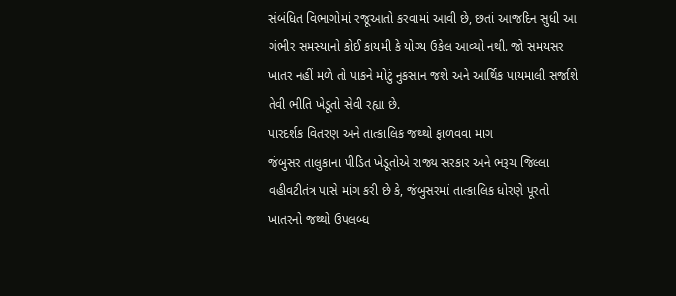સંબંધિત વિભાગોમાં રજૂઆતો કરવામાં આવી છે, છતાં આજદિન સુધી આ ગંભીર સમસ્યાનો કોઈ કાયમી કે યોગ્ય ઉકેલ આવ્યો નથી. જો સમયસર ખાતર નહીં મળે તો પાકને મોટું નુકસાન જશે અને આર્થિક પાયમાલી સર્જાશે તેવી ભીતિ ખેડૂતો સેવી રહ્યા છે.
પારદર્શક વિતરણ અને તાત્કાલિક જથ્થો ફાળવવા માગ
જંબુસર તાલુકાના પીડિત ખેડૂતોએ રાજ્ય સરકાર અને ભરૂચ જિલ્લા વહીવટીતંત્ર પાસે માંગ કરી છે કે, જંબુસરમાં તાત્કાલિક ધોરણે પૂરતો ખાતરનો જથ્થો ઉપલબ્ધ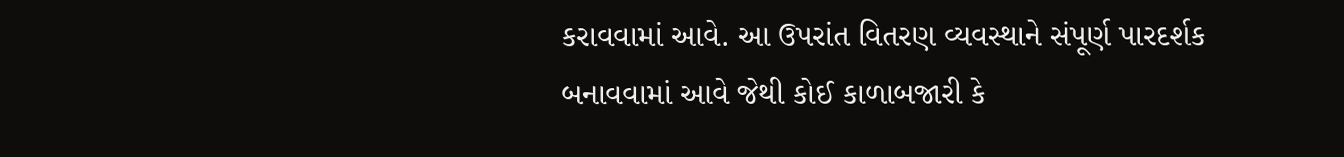કરાવવામાં આવે. આ ઉપરાંત વિતરણ વ્યવસ્થાને સંપૂર્ણ પારદર્શક બનાવવામાં આવે જેથી કોઈ કાળાબજારી કે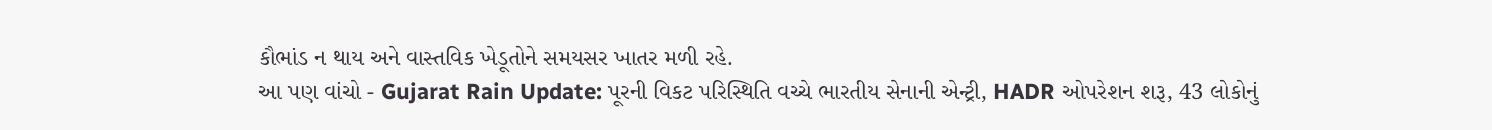કૌભાંડ ન થાય અને વાસ્તવિક ખેડૂતોને સમયસર ખાતર મળી રહે.
આ પણ વાંચો - Gujarat Rain Update: પૂરની વિકટ પરિસ્થિતિ વચ્ચે ભારતીય સેનાની એન્ટ્રી, HADR ઓપરેશન શરૂ, 43 લોકોનું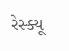રેસ્ક્યૂ